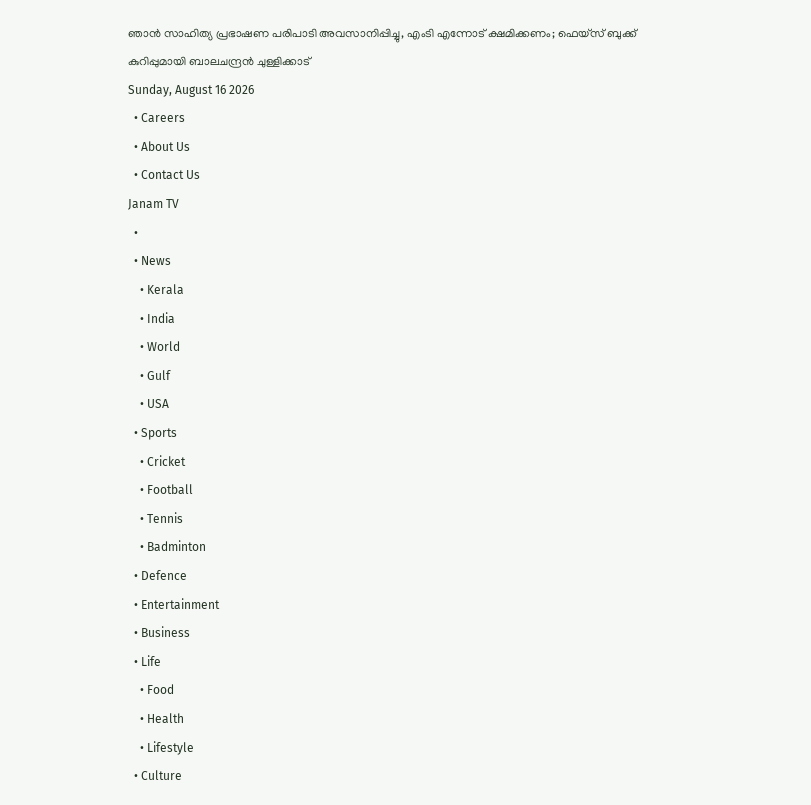ഞാൻ സാഹിത്യ പ്രഭാഷണ പരിപാടി അവസാനിപ്പിച്ചു, എംടി എന്നോട് ക്ഷമിക്കണം; ഫെയ്സ് ബുക്ക് കുറിപ്പുമായി ബാലചന്ദ്രൻ ചുള്ളിക്കാട്
Sunday, August 16 2026
  • Careers
  • About Us
  • Contact Us
Janam TV
  •
  • News
    • Kerala
    • India
    • World
    • Gulf
    • USA
  • Sports
    • Cricket
    • Football
    • Tennis
    • Badminton
  • Defence
  • Entertainment
  • Business
  • Life
    • Food
    • Health
    • Lifestyle
  • Culture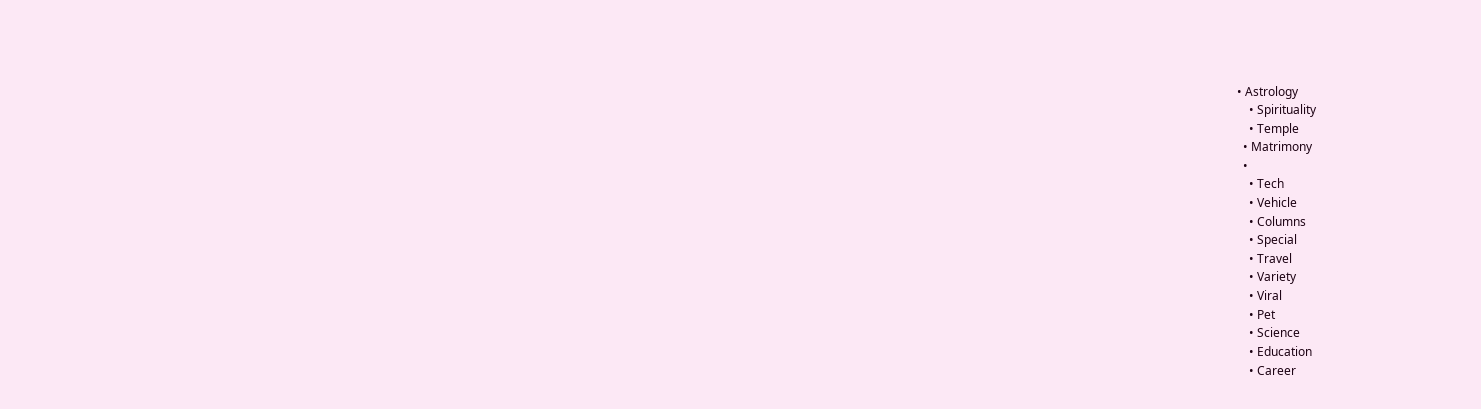• Astrology
    • Spirituality
    • Temple
  • Matrimony
  •
    • Tech
    • Vehicle
    • Columns
    • Special
    • Travel
    • Variety
    • Viral
    • Pet
    • Science
    • Education
    • Career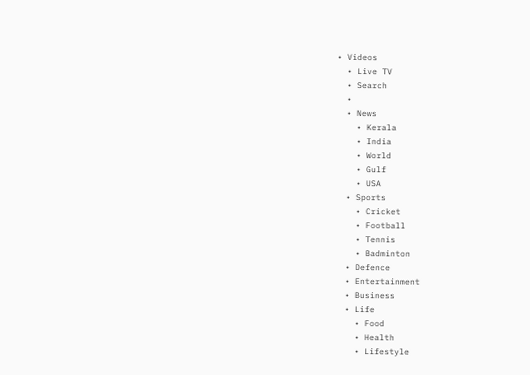• Videos
  • Live TV
  • Search
  •
  • News
    • Kerala
    • India
    • World
    • Gulf
    • USA
  • Sports
    • Cricket
    • Football
    • Tennis
    • Badminton
  • Defence
  • Entertainment
  • Business
  • Life
    • Food
    • Health
    • Lifestyle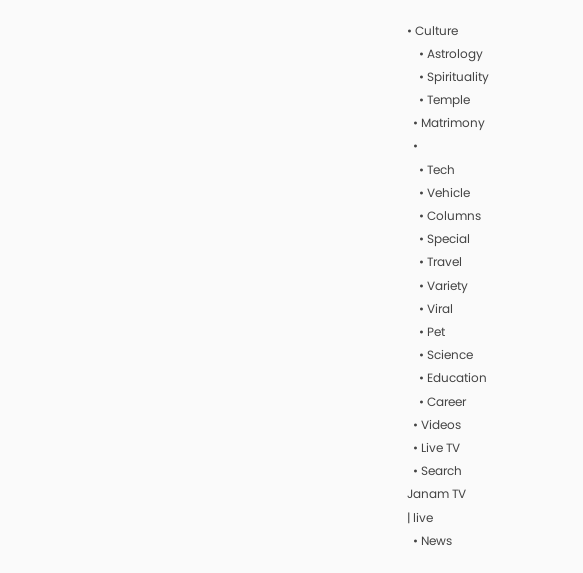• Culture
    • Astrology
    • Spirituality
    • Temple
  • Matrimony
  •
    • Tech
    • Vehicle
    • Columns
    • Special
    • Travel
    • Variety
    • Viral
    • Pet
    • Science
    • Education
    • Career
  • Videos
  • Live TV
  • Search
Janam TV
| live
  • News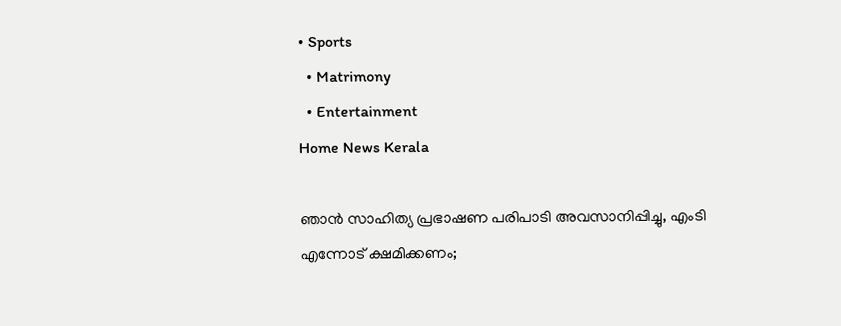• Sports
  • Matrimony
  • Entertainment
Home News Kerala

ഞാൻ സാഹിത്യ പ്രഭാഷണ പരിപാടി അവസാനിപ്പിച്ചു, എംടി എന്നോട് ക്ഷമിക്കണം;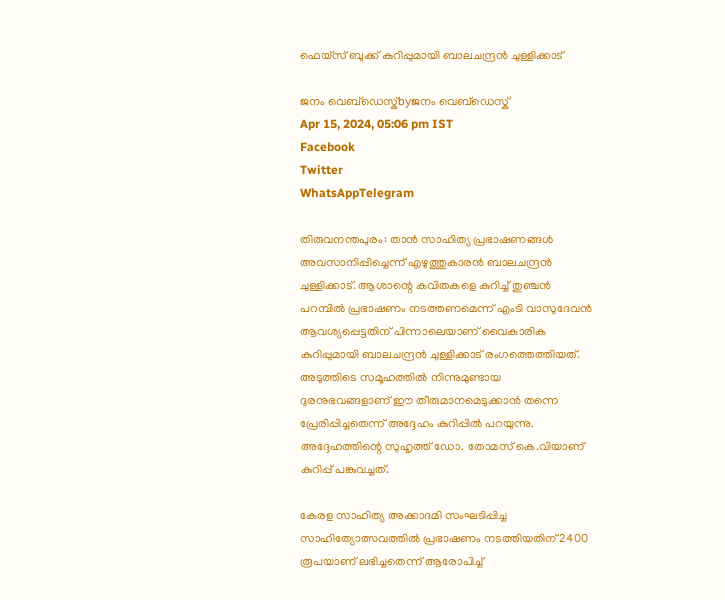ഫെയ്സ് ബുക്ക് കുറിപ്പുമായി ബാലചന്ദ്രൻ ചുള്ളിക്കാട്

ജനം വെബ്‌ഡെസ്ക്byജനം വെബ്‌ഡെസ്ക്
Apr 15, 2024, 05:06 pm IST
Facebook
Twitter
WhatsAppTelegram

തിരുവനന്തപുരം: താൻ സാഹിത്യ പ്രഭാഷണങ്ങൾ അവസാനിപ്പിച്ചെന്ന് എഴുത്തുകാരൻ ബാലചന്ദ്രൻ ചുള്ളിക്കാട്. ആശാന്റെ കവിതകളെ കുറിച്ച് തുഞ്ചൻ പറമ്പിൽ പ്രഭാഷണം നടത്തണമെന്ന് എംടി വാസുദേവൻ ആവശ്യപ്പെട്ടതിന് പിന്നാലെയാണ് വൈകാരിക കുറിപ്പുമായി ബാലചന്ദ്രൻ ചുള്ളിക്കാട് രംഗത്തെത്തിയത്. അടുത്തിടെ സമൂഹത്തിൽ നിന്നുമുണ്ടായ ദുരനുഭവങ്ങളാണ് ഈ തീരുമാനമെടുക്കാൻ തന്നെ പ്രേരിപ്പിച്ചതെന്ന് അദ്ദേഹം കുറിപ്പിൽ പറയുന്നു. അദ്ദേഹത്തിന്റെ സുഹൃത്ത് ഡോ. തോമസ് കെ.വിയാണ് കുറിപ്പ് പങ്കുവച്ചത്.

കേരള സാഹിത്യ അക്കാദമി സംഘടിപ്പിച്ച സാഹിത്യോത്സവത്തിൽ പ്രഭാഷണം നടത്തിയതിന് 2400 രൂപയാണ് ലഭിച്ചതെന്ന് ആരോപിച്ച്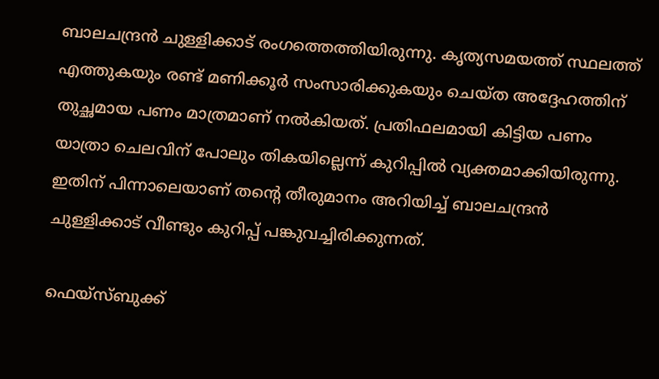ബാലചന്ദ്രൻ ചുള്ളിക്കാട് രംഗത്തെത്തിയിരുന്നു. കൃത്യസമയത്ത് സ്ഥലത്ത് എത്തുകയും രണ്ട് മണിക്കൂർ സംസാരിക്കുകയും ചെയ്ത അദ്ദേഹത്തിന് തുച്ഛമായ പണം മാത്രമാണ് നൽകിയത്. പ്രതിഫലമായി കിട്ടിയ പണം യാത്രാ ചെലവിന് പോലും തികയില്ലെന്ന് കുറിപ്പിൽ വ്യക്തമാക്കിയിരുന്നു. ഇതിന് പിന്നാലെയാണ് തന്റെ തീരുമാനം അറിയിച്ച് ബാലചന്ദ്രൻ ചുള്ളിക്കാട് വീണ്ടും കുറിപ്പ് പങ്കുവച്ചിരിക്കുന്നത്.

ഫെയ്സ്ബുക്ക്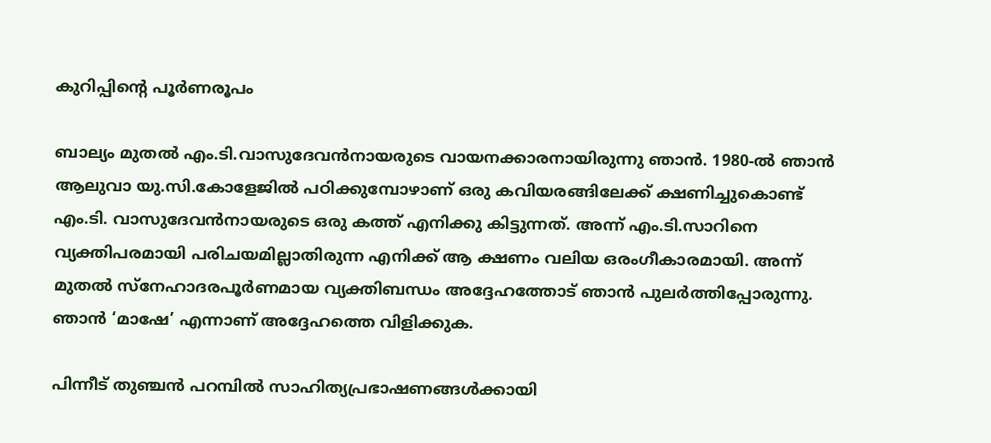കുറിപ്പിന്റെ പൂർണരൂപം

ബാല്യം മുതൽ എം.ടി.വാസുദേവൻനായരുടെ വായനക്കാരനായിരുന്നു ഞാൻ. 1980-ൽ ഞാൻ ആലുവാ യു.സി.കോളേജിൽ പഠിക്കുമ്പോഴാണ് ഒരു കവിയരങ്ങിലേക്ക് ക്ഷണിച്ചുകൊണ്ട് എം.ടി. വാസുദേവൻനായരുടെ ഒരു കത്ത് എനിക്കു കിട്ടുന്നത്. അന്ന് എം.ടി.സാറിനെ വ്യക്തിപരമായി പരിചയമില്ലാതിരുന്ന എനിക്ക് ആ ക്ഷണം വലിയ ഒരംഗീകാരമായി. അന്ന് മുതൽ സ്നേഹാദരപൂർണമായ വ്യക്തിബന്ധം അദ്ദേഹത്തോട് ഞാൻ പുലർത്തിപ്പോരുന്നു. ഞാൻ ‘മാഷേ’ എന്നാണ് അദ്ദേഹത്തെ വിളിക്കുക.

പിന്നീട് തുഞ്ചൻ പറമ്പിൽ സാഹിത്യപ്രഭാഷണങ്ങൾക്കായി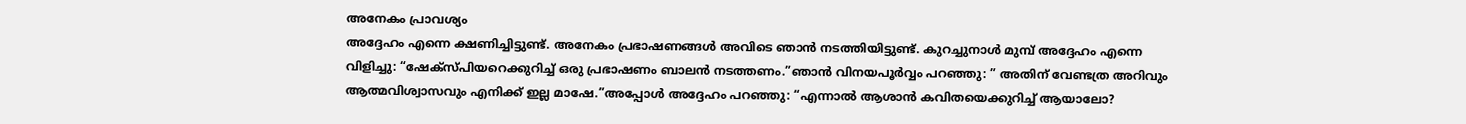അനേകം പ്രാവശ്യം
അദ്ദേഹം എന്നെ ക്ഷണിച്ചിട്ടുണ്ട്. അനേകം പ്രഭാഷണങ്ങൾ അവിടെ ഞാൻ നടത്തിയിട്ടുണ്ട്. കുറച്ചുനാൾ മുമ്പ് അദ്ദേഹം എന്നെ വിളിച്ചു: “ഷേക്സ്പിയറെക്കുറിച്ച് ഒരു പ്രഭാഷണം ബാലൻ നടത്തണം.”ഞാൻ വിനയപൂർവ്വം പറഞ്ഞു: ” അതിന് വേണ്ടത്ര അറിവും ആത്മവിശ്വാസവും എനിക്ക് ഇല്ല മാഷേ.”അപ്പോൾ അദ്ദേഹം പറഞ്ഞു: “എന്നാൽ ആശാൻ കവിതയെക്കുറിച്ച് ആയാലോ?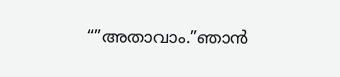“”അതാവാം.”ഞാൻ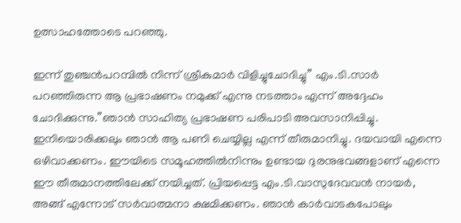ഉത്സാഹത്തോടെ പറഞ്ഞു.

ഇന്ന് തുഞ്ചൻപറമ്പിൽ നിന്ന് ശ്രീകുമാർ വിളിച്ചുചോദിച്ചു” എം.ടി.സാർ പറഞ്ഞിരുന്ന ആ പ്രഭാഷണം നമുക്ക് എന്നു നടത്താം എന്ന് അദ്ദേഹം ചോദിക്കുന്നു.”ഞാൻ സാഹിത്യ പ്രഭാഷണ പരിപാടി അവസാനിപ്പിച്ചു. ഇനിയൊരിക്കലും ഞാൻ ആ പണി ചെയ്യില്ല എന്ന് തീരുമാനിച്ചു. ദയവായി എന്നെ ഒഴിവാക്കണം. ഈയിടെ സമൂഹത്തിൽനിന്നും ഉണ്ടായ ദുരനുഭവങ്ങളാണ് എന്നെ ഈ തീരുമാനത്തിലേക്ക് നയിച്ചത്. പ്രിയപ്പെട്ട എം.ടി.വാസുദേവവൻ നായർ, അങ്ങ് എന്നോട് സർവാത്മനാ ക്ഷമിക്കണം. ഞാൻ കാർവാടകപോലും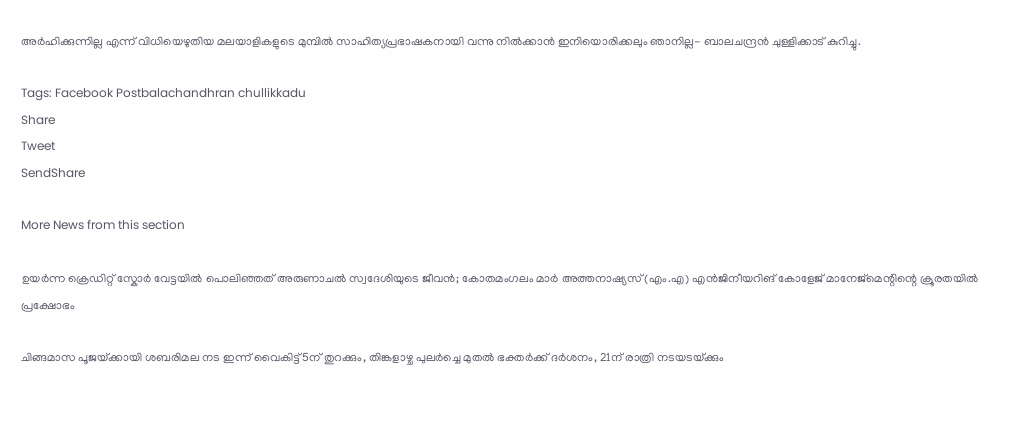അർഹിക്കുന്നില്ല എന്ന് വിധിയെഴുതിയ മലയാളികളുടെ മുമ്പിൽ സാഹിത്യപ്രഭാഷകനായി വന്നു നിൽക്കാൻ ഇനിയൊരിക്കലും ഞാനില്ല- ബാലചന്ദ്രൻ ചുള്ളിക്കാട് കുറിച്ചു.

Tags: Facebook Postbalachandhran chullikkadu
Share
Tweet
SendShare

More News from this section

ഉയർന്ന ക്രെഡിറ്റ് സ്കോർ വേട്ടയിൽ പൊലിഞ്ഞത് അരുണാചൽ സ്വദേശിയുടെ ജീവൻ; കോതമംഗലം മാർ അത്തനാഷ്യസ് (എം.എ) എൻജിനീയറിങ് കോളേജ് മാനേജ്‌മെന്റിന്റെ ക്രൂരതയിൽ പ്രക്ഷോഭം

ചിങ്ങമാസ പൂജയ്‌ക്കായി ശബരിമല നട ഇന്ന് വൈകിട്ട് 5ന് തുറക്കും, തിങ്കളാഴ്ച പുലർച്ചെ മുതൽ ഭക്തർക്ക് ദർശനം, 21ന് രാത്രി നടയടയ്‌ക്കും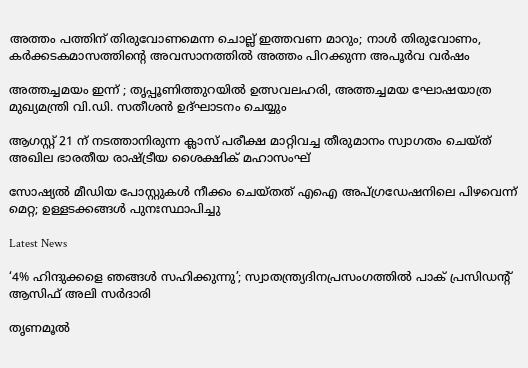അത്തം പത്തിന് തിരുവോണമെന്ന ചൊല്ല് ഇത്തവണ മാറും; നാൾ തിരുവോണം, കർക്കടകമാസത്തിന്റെ അവസാനത്തിൽ അത്തം പിറക്കുന്ന അപൂർവ വർഷം

അത്തച്ചമയം ഇന്ന് ; തൃപ്പൂണിത്തുറയിൽ ഉത്സവലഹരി, അത്തച്ചമയ ഘോഷയാത്ര മുഖ്യമന്ത്രി വി.ഡി. സതീശൻ ഉദ്ഘാടനം ചെയ്യും

ആഗസ്റ്റ് 21 ന് നടത്താനിരുന്ന ക്ലാസ് പരീക്ഷ മാറ്റിവച്ച തീരുമാനം സ്വാഗതം ചെയ്ത് അഖില ഭാരതീയ രാഷ്‌ട്രീയ ശൈക്ഷിക് മഹാസംഘ്

സോഷ്യല്‍ മീഡിയ പോസ്റ്റുകള്‍ നീക്കം ചെയ്തത് എഐ അപ്ഗ്രഡേഷനിലെ പിഴവെന്ന് മെറ്റ; ഉള്ളടക്കങ്ങള്‍ പുനഃസ്ഥാപിച്ചു

Latest News

‘4% ഹിന്ദുക്കളെ ഞങ്ങൾ സഹിക്കുന്നു’; സ്വാതന്ത്ര്യദിനപ്രസംഗത്തില്‍ പാക് പ്രസിഡന്‍റ് ആസിഫ് അലി സർദാരി

തൃണമൂൽ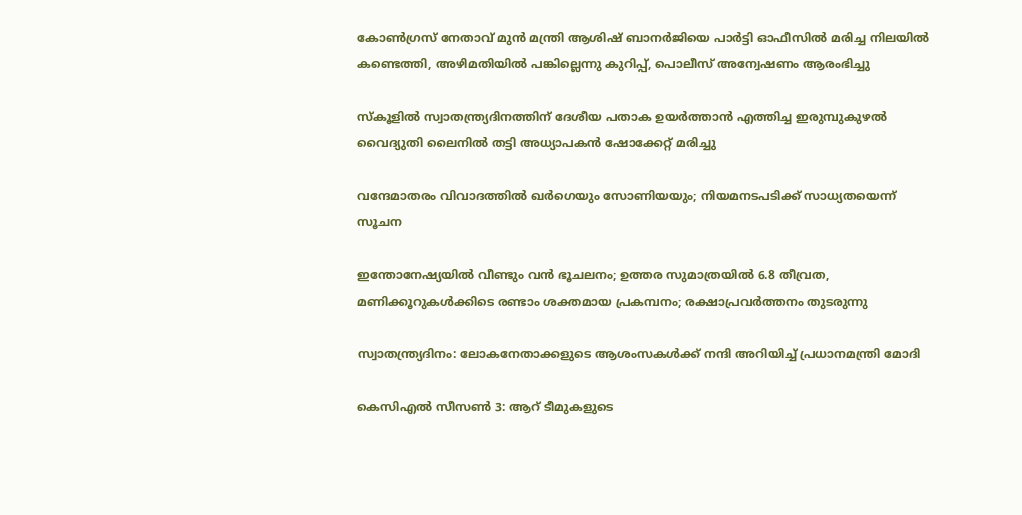കോൺഗ്രസ് നേതാവ് മുൻ മന്ത്രി ആശിഷ് ബാനർജിയെ പാർട്ടി ഓഫീസിൽ മരിച്ച നിലയിൽ കണ്ടെത്തി, അഴിമതിയിൽ പങ്കില്ലെന്നു കുറിപ്പ്, പൊലീസ് അന്വേഷണം ആരംഭിച്ചു

സ്കൂളിൽ സ്വാതന്ത്ര്യദിനത്തിന് ദേശീയ പതാക ഉയർത്താൻ എത്തിച്ച ഇരുമ്പുകുഴൽ വൈദ്യുതി ലൈനിൽ തട്ടി അധ്യാപകൻ ഷോക്കേറ്റ് മരിച്ചു

വന്ദേമാതരം വിവാദത്തിൽ ഖർഗെയും സോണിയയും; നിയമനടപടിക്ക് സാധ്യതയെന്ന് സൂചന

ഇന്തോനേഷ്യയിൽ വീണ്ടും വൻ ഭൂചലനം; ഉത്തര സുമാത്രയിൽ 6.8 തീവ്രത, മണിക്കൂറുകൾക്കിടെ രണ്ടാം ശക്തമായ പ്രകമ്പനം; രക്ഷാപ്രവർത്തനം തുടരുന്നു

സ്വാതന്ത്ര്യദിനം: ലോകനേതാക്കളുടെ ആശംസകള്‍ക്ക് നന്ദി അറിയിച്ച് പ്രധാനമന്ത്രി മോദി

കെസിഎല്‍ സീസണ്‍ 3: ആറ് ടീമുകളുടെ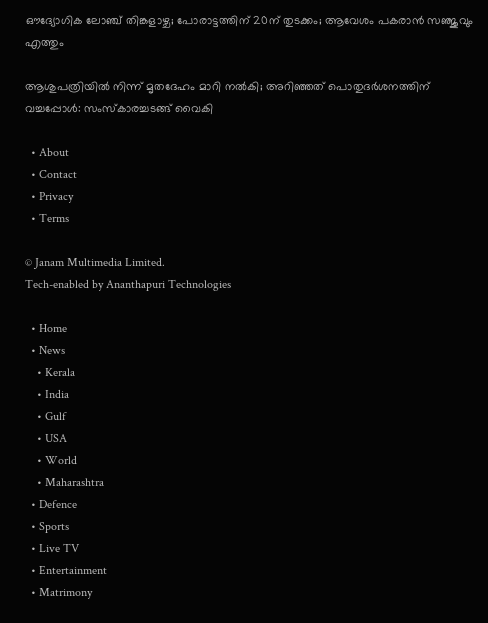ഔദ്യോഗിക ലോഞ്ച് തിങ്കളാഴ്ച; പോരാട്ടത്തിന് 20ന് തുടക്കം; ആവേശം പകരാന്‍ സഞ്ജുവും എത്തും

ആശുപത്രിയില്‍ നിന്ന് മൃതദേഹം മാറി നല്‍കി; അറിഞ്ഞത് പൊതുദര്‍ശനത്തിന് വച്ചപ്പോള്‍: സംസ്‌കാരച്ചടങ്ങ് വൈകി

  • About
  • Contact
  • Privacy
  • Terms

© Janam Multimedia Limited.
Tech-enabled by Ananthapuri Technologies

  • Home
  • News
    • Kerala
    • India
    • Gulf
    • USA
    • World
    • Maharashtra
  • Defence
  • Sports
  • Live TV
  • Entertainment
  • Matrimony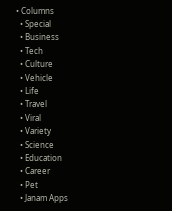• Columns
  • Special
  • Business
  • Tech
  • Culture
  • Vehicle
  • Life
  • Travel
  • Viral
  • Variety
  • Science
  • Education
  • Career
  • Pet
  • Janam Apps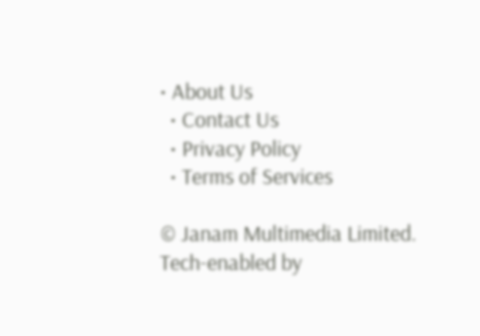• About Us
  • Contact Us
  • Privacy Policy
  • Terms of Services

© Janam Multimedia Limited.
Tech-enabled by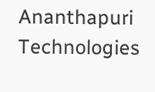Ananthapuri Technologies